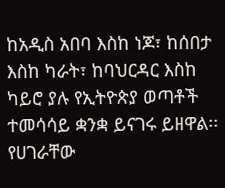ከአዲስ አበባ እስከ ነጆ፣ ከሰበታ እስከ ካራት፣ ከባህርዳር እስከ ካይሮ ያሉ የኢትዮጵያ ወጣቶች ተመሳሳይ ቋንቋ ይናገሩ ይዘዋል፡፡ የሀገራቸው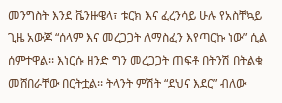መንግስት እንደ ቬንዙዌላ፣ ቱርክ እና ፈረንሳይ ሁሉ የአስቸኳይ ጊዜ አውጆ “ሰላም እና መረጋጋት ለማስፈን እየጣርኩ ነው” ሲል ሰምተዋል፡፡ እነርሱ ዘንድ ግን መረጋጋት ጠፍቶ በትንሽ በትልቁ መሸበራቸው በርትቷል፡፡ ትላንት ምሽት “ደህና እደር” ብለው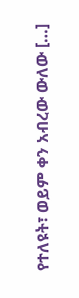የተለዩት፣ ወይም ቀን አብረው ውለው […]